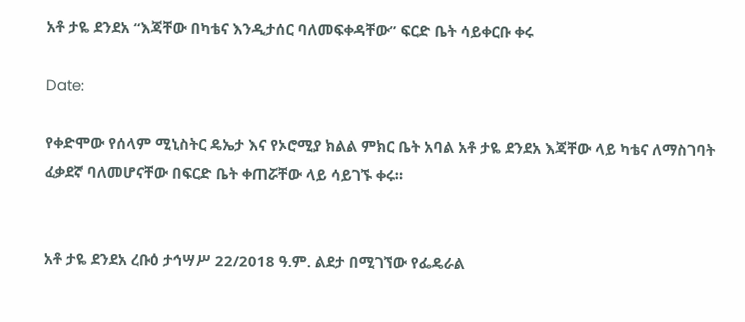አቶ ታዬ ደንደአ “እጃቸው በካቴና እንዲታሰር ባለመፍቀዳቸው” ፍርድ ቤት ሳይቀርቡ ቀሩ

Date:

የቀድሞው የሰላም ሚኒስትር ዴኤታ እና የኦሮሚያ ክልል ምክር ቤት አባል አቶ ታዬ ደንደአ እጃቸው ላይ ካቴና ለማስገባት ፈቃደኛ ባለመሆናቸው በፍርድ ቤት ቀጠሯቸው ላይ ሳይገኙ ቀሩ።


አቶ ታዬ ደንደአ ረቡዕ ታኅሣሥ 22/2018 ዓ.ም. ልደታ በሚገኘው የፌዴራል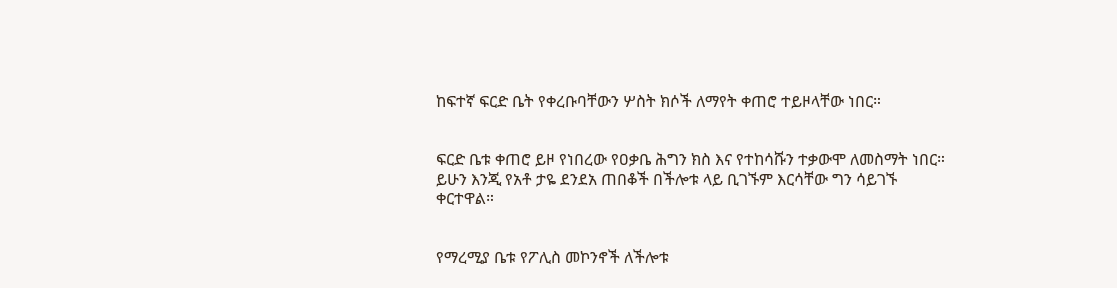ከፍተኛ ፍርድ ቤት የቀረቡባቸውን ሦስት ክሶች ለማየት ቀጠሮ ተይዞላቸው ነበር።


ፍርድ ቤቱ ቀጠሮ ይዞ የነበረው የዐቃቤ ሕግን ክስ እና የተከሳሹን ተቃውሞ ለመስማት ነበር።
ይሁን እንጂ የአቶ ታዬ ደንደአ ጠበቆች በችሎቱ ላይ ቢገኙም እርሳቸው ግን ሳይገኙ ቀርተዋል።


የማረሚያ ቤቱ የፖሊስ መኮንኖች ለችሎቱ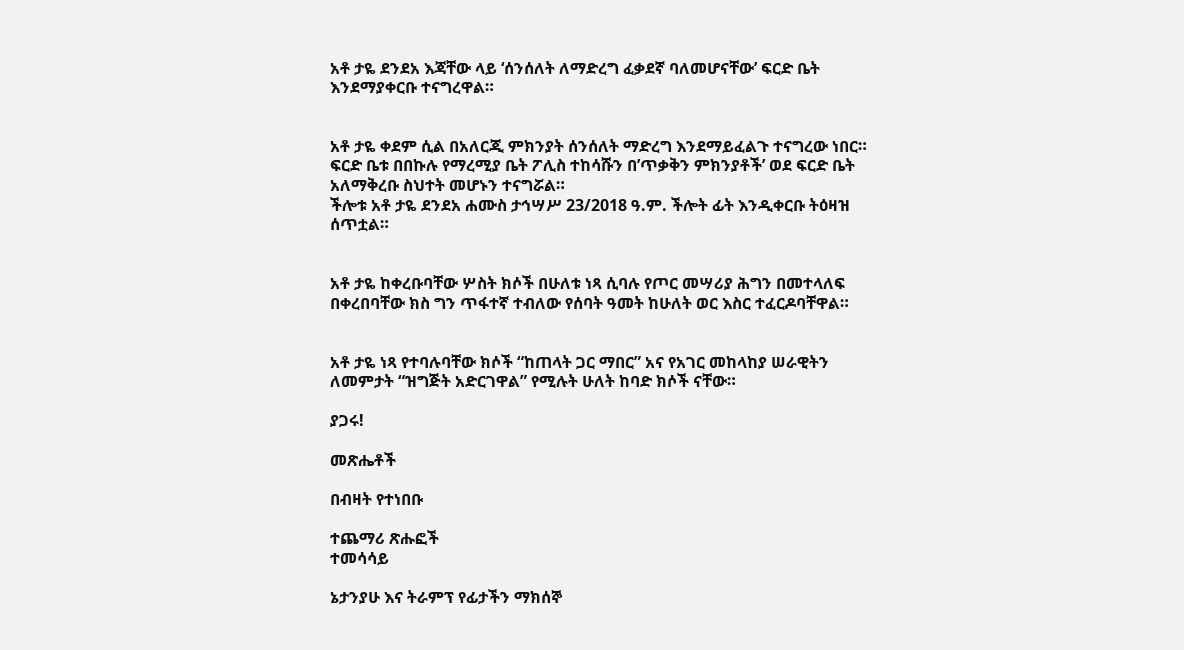አቶ ታዬ ደንደአ እጃቸው ላይ ‘ሰንሰለት ለማድረግ ፈቃደኛ ባለመሆናቸው’ ፍርድ ቤት እንደማያቀርቡ ተናግረዋል።


አቶ ታዬ ቀደም ሲል በአለርጂ ምክንያት ሰንሰለት ማድረግ እንደማይፈልጉ ተናግረው ነበር።
ፍርድ ቤቱ በበኩሉ የማረሚያ ቤት ፖሊስ ተከሳሹን በ’ጥቃቅን ምክንያቶች’ ወደ ፍርድ ቤት አለማቅረቡ ስህተት መሆኑን ተናግሯል።
ችሎቱ አቶ ታዬ ደንደአ ሐሙስ ታኅሣሥ 23/2018 ዓ.ም. ችሎት ፊት እንዲቀርቡ ትዕዛዝ ሰጥቷል።


አቶ ታዬ ከቀረቡባቸው ሦስት ክሶች በሁለቱ ነጻ ሲባሉ የጦር መሣሪያ ሕግን በመተላለፍ በቀረበባቸው ክስ ግን ጥፋተኛ ተብለው የሰባት ዓመት ከሁለት ወር እስር ተፈርዶባቸዋል።


አቶ ታዬ ነጻ የተባሉባቸው ክሶች “ከጠላት ጋር ማበር” አና የአገር መከላከያ ሠራዊትን ለመምታት “ዝግጅት አድርገዋል” የሚሉት ሁለት ከባድ ክሶች ናቸው።

ያጋሩ!

መጽሔቶች

በብዛት የተነበቡ

ተጨማሪ ጽሑፎች
ተመሳሳይ

ኔታንያሁ እና ትራምፕ የፊታችን ማክሰኞ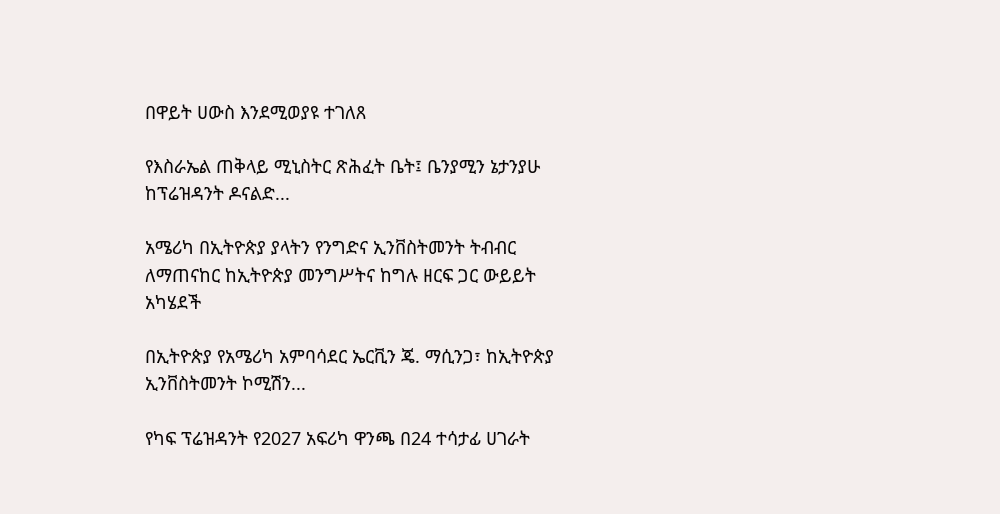በዋይት ሀውስ እንደሚወያዩ ተገለጸ

የእስራኤል ጠቅላይ ሚኒስትር ጽሕፈት ቤት፤ ቤንያሚን ኔታንያሁ ከፕሬዝዳንት ዶናልድ...

አሜሪካ በኢትዮጵያ ያላትን የንግድና ኢንቨስትመንት ትብብር ለማጠናከር ከኢትዮጵያ መንግሥትና ከግሉ ዘርፍ ጋር ውይይት አካሄደች

በኢትዮጵያ የአሜሪካ አምባሳደር ኤርቪን ጄ. ማሲንጋ፣ ከኢትዮጵያ ኢንቨስትመንት ኮሚሽን...

የካፍ ፕሬዝዳንት የ2027 አፍሪካ ዋንጫ በ24 ተሳታፊ ሀገራት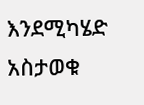እንደሚካሄድ አስታወቁ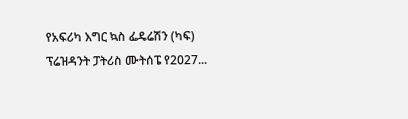የአፍሪካ እግር ኳስ ፌዴሬሽን (ካፍ) ፕሬዝዳንት ፓትሪስ ሙትሰፔ የ2027...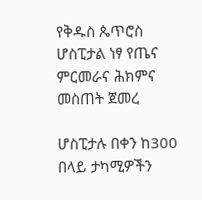የቅዱስ ጴጥሮስ ሆስፒታል ነፃ የጤና ምርመራና ሕክምና መስጠት ጀመረ

ሆስፒታሉ በቀን ከ300 በላይ ታካሚዎችን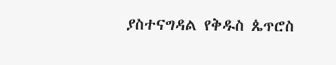ያስተናግዳል የቅዱስ ጴጥሮስ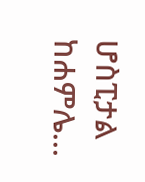ሆስፒታል ከሐምሌ...